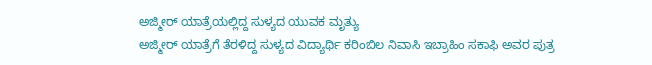ಅಜ್ಮೀರ್ ಯಾತ್ರೆಯಲ್ಲಿದ್ದ ಸುಳ್ಯದ ಯುವಕ ಮೃತ್ಯು
ಅಜ್ಮೀರ್ ಯಾತ್ರೆಗೆ ತೆರಳಿದ್ದ ಸುಳ್ಯದ ವಿದ್ಯಾರ್ಥಿ ಕರಿಂಬಿಲ ನಿವಾಸಿ ಇಬ್ರಾಹಿಂ ಸಕಾಫಿ ಅವರ ಪುತ್ರ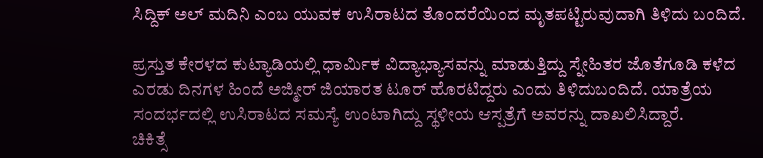ಸಿದ್ದಿಕ್ ಅಲ್ ಮದಿನಿ ಎಂಬ ಯುವಕ ಉಸಿರಾಟದ ತೊಂದರೆಯಿಂದ ಮೃತಪಟ್ಟಿರುವುದಾಗಿ ತಿಳಿದು ಬಂದಿದೆ.

ಪ್ರಸ್ತುತ ಕೇರಳದ ಕುಟ್ಯಾಡಿಯಲ್ಲಿ ಧಾರ್ಮಿಕ ವಿದ್ಯಾಭ್ಯಾಸವನ್ನು ಮಾಡುತ್ತಿದ್ದು ಸ್ನೇಹಿತರ ಜೊತೆಗೂಡಿ ಕಳೆದ ಎರಡು ದಿನಗಳ ಹಿಂದೆ ಅಜ್ಮೀರ್ ಜಿಯಾರತ ಟೂರ್ ಹೊರಟಿದ್ದರು ಎಂದು ತಿಳಿದುಬಂದಿದೆ. ಯಾತ್ರೆಯ ಸಂದರ್ಭದಲ್ಲಿ ಉಸಿರಾಟದ ಸಮಸ್ಯೆ ಉಂಟಾಗಿದ್ದು ಸ್ಥಳೀಯ ಆಸ್ಪತ್ರೆಗೆ ಅವರನ್ನು ದಾಖಲಿಸಿದ್ದಾರೆ.
ಚಿಕಿತ್ಸೆ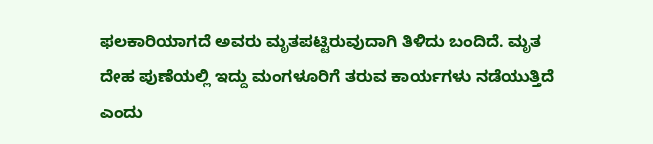ಫಲಕಾರಿಯಾಗದೆ ಅವರು ಮೃತಪಟ್ಟಿರುವುದಾಗಿ ತಿಳಿದು ಬಂದಿದೆ. ಮೃತ ದೇಹ ಪುಣೆಯಲ್ಲಿ ಇದ್ದು ಮಂಗಳೂರಿಗೆ ತರುವ ಕಾರ್ಯಗಳು ನಡೆಯುತ್ತಿದೆ ಎಂದು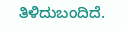ತಿಳಿದುಬಂದಿದೆ.